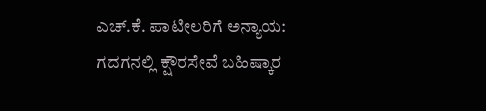ಎಚ್‌.ಕೆ. ಪಾಟೀಲರಿಗೆ ಅನ್ಯಾಯ: ಗದಗನಲ್ಲಿ ಕ್ಷೌರಸೇವೆ ಬಹಿಷ್ಕಾರ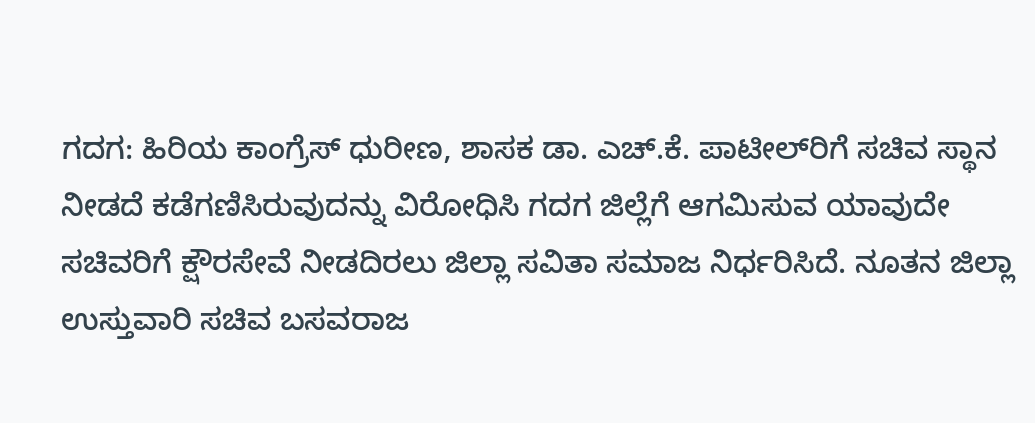ಗದಗ: ಹಿರಿಯ ಕಾಂಗ್ರೆಸ್ ಧುರೀಣ, ಶಾಸಕ ಡಾ. ಎಚ್.ಕೆ. ಪಾಟೀಲ್‌ರಿಗೆ ಸಚಿವ ಸ್ಥಾನ ನೀಡದೆ ಕಡೆಗಣಿಸಿರುವುದನ್ನು ವಿರೋಧಿಸಿ ಗದಗ ಜಿಲ್ಲೆಗೆ ಆಗಮಿಸುವ ಯಾವುದೇ ಸಚಿವರಿಗೆ ಕ್ಷೌರಸೇವೆ ನೀಡದಿರಲು ಜಿಲ್ಲಾ ಸವಿತಾ ಸಮಾಜ ನಿರ್ಧರಿಸಿದೆ. ನೂತನ ಜಿಲ್ಲಾ ಉಸ್ತುವಾರಿ ಸಚಿವ ಬಸವರಾಜ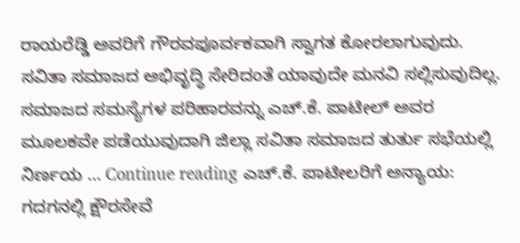ರಾಯರೆಡ್ಡಿ ಅವರಿಗೆ ಗೌರವಪೂರ್ವಕವಾಗಿ ಸ್ವಾಗತ ಕೋರಲಾಗುವುದು. ಸವಿತಾ ಸಮಾಜದ ಅಭಿವೃದ್ಧಿ ಸೇರಿದಂತೆ ಯಾವುದೇ ಮನವಿ ಸಲ್ಲಿಸುವುದಿಲ್ಲ. ಸಮಾಜದ ಸಮಸ್ಯೆಗಳ ಪರಿಹಾರವನ್ನು ಎಚ್.ಕೆ. ಪಾಟೀಲ್ ಅವರ ಮೂಲಕವೇ ಪಡೆಯುವುದಾಗಿ ಜಿಲ್ಲಾ ಸವಿತಾ ಸಮಾಜದ ತುರ್ತು ಸಭೆಯಲ್ಲಿ ನಿರ್ಣಯ … Continue reading ಎಚ್‌.ಕೆ. ಪಾಟೀಲರಿಗೆ ಅನ್ಯಾಯ: ಗದಗನಲ್ಲಿ ಕ್ಷೌರಸೇವೆ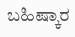ಬಹಿಷ್ಕಾರ